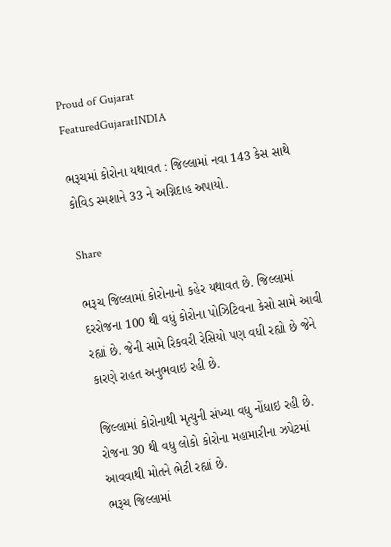Proud of Gujarat
FeaturedGujaratINDIA

ભરૂચમાં કોરોના યથાવત : જિલ્લામાં નવા 143 કેસ સાથે કોવિડ સ્મશાને 33 ને અગ્નિદાહ અપાયો.

Share

ભરૂચ જિલ્લામાં કોરોનાનો કહેર યથાવત છે. જિલ્લામાં દરરોજના 100 થી વધું કોરોના પોઝિટિવના કેસો સામે આવી રહ્યાં છે. જેની સામે રિકવરી રેસિયો પણ વધી રહ્યો છે જેને કારણે રાહત અનુભવાઇ રહી છે.

જિલ્લામાં કોરોનાથી મૃત્યુની સંખ્યા વધુ નોંધાઇ રહી છે. રોજના 30 થી વધુ લોકો કોરોના મહામારીના ઝપેટમાં આવવાથી મોતને ભેટી રહ્યાં છે.
ભરૂચ જિલ્લામાં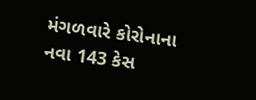મંગળવારે કોરોનાના નવા 143 કેસ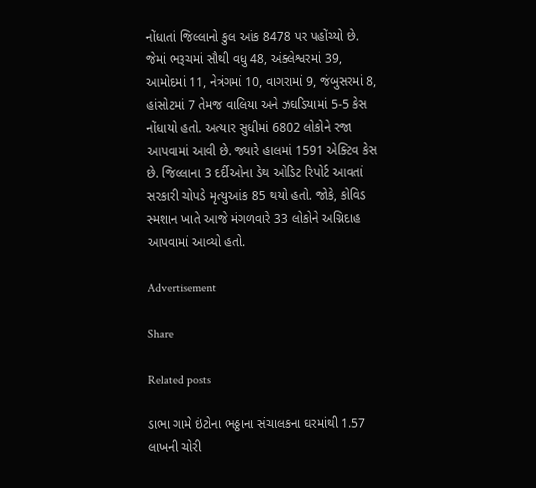નોંધાતાં જિલ્લાનો કુલ આંક 8478 પર પહોંચ્યો છે. જેમાં ભરૂચમાં સૌથી વધુ 48, અંક્લેશ્વરમાં 39, આમોદમાં 11, નેત્રંગમાં 10, વાગરામાં 9, જંબુસરમાં 8, હાંસોટમાં 7 તેમજ વાલિયા અને ઝઘડિયામાં 5-5 કેસ નોંધાયો હતો. અત્યાર સુધીમાં 6802 લોકોને રજા આપવામાં આવી છે. જ્યારે હાલમાં 1591 એક્ટિવ કેસ છે. જિલ્લાના 3 દર્દીઓના ડેથ ઓડિટ રિપોર્ટ આવતાં સરકારી ચોપડે મૃત્યુઆંક 85 થયો હતો. જોકે, કોવિડ સ્મશાન ખાતે આજે મંગળવારે 33 લોકોને અગ્નિદાહ આપવામાં આવ્યો હતો.

Advertisement

Share

Related posts

ડાભા ગામે ઇંટોના ભઠ્ઠાના સંચાલકના ઘરમાંથી 1.57 લાખની ચોરી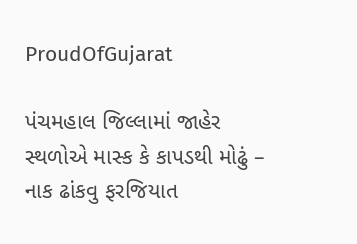ProudOfGujarat

પંચમહાલ જિલ્લામાં જાહેર સ્થળોએ માસ્ક કે કાપડથી મોઢું – નાક ઢાંકવુ ફરજિયાત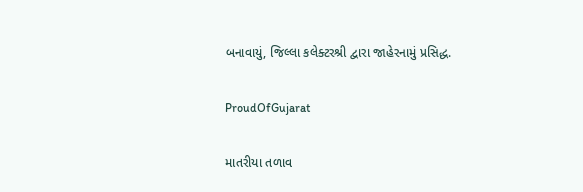બનાવાયું, જિલ્લા કલેક્ટરશ્રી દ્વારા જાહેરનામું પ્રસિદ્ધ.

ProudOfGujarat

માતરીયા તળાવ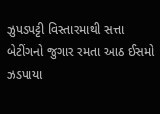ઝુપડપટ્ટી વિસ્તારમાથી સત્તા બેટીંગનો જુગાર રમતા આઠ ઈસમો ઝડપાયા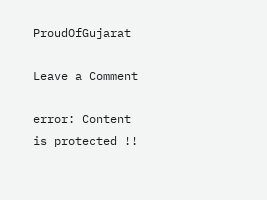ProudOfGujarat

Leave a Comment

error: Content is protected !!